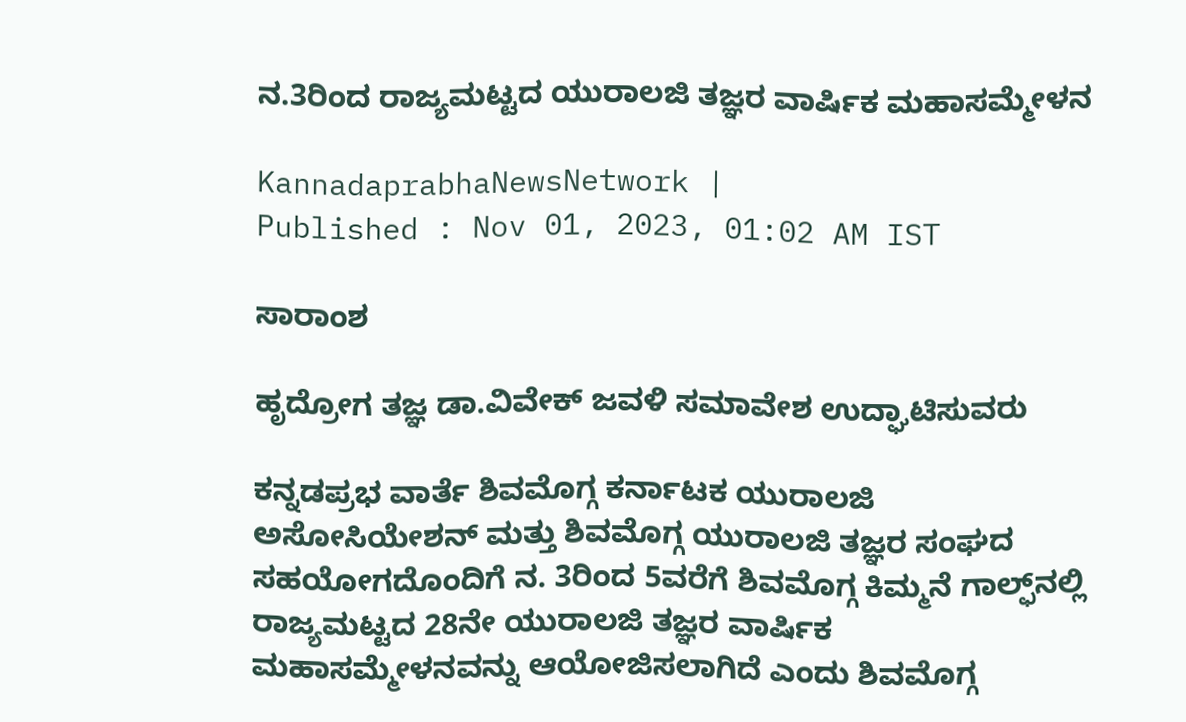ನ.3ರಿಂದ ರಾಜ್ಯಮಟ್ಟದ ಯುರಾಲಜಿ ತಜ್ಞರ ವಾರ್ಷಿಕ ಮಹಾಸಮ್ಮೇಳನ

KannadaprabhaNewsNetwork |
Published : Nov 01, 2023, 01:02 AM IST

ಸಾರಾಂಶ

ಹೃದ್ರೋಗ ತಜ್ಞ ಡಾ.ವಿವೇಕ್ ಜವಳಿ ಸಮಾವೇಶ ಉದ್ಘಾಟಿಸುವರು

ಕನ್ನಡಪ್ರಭ ವಾರ್ತೆ ಶಿವಮೊಗ್ಗ ಕರ್ನಾಟಕ ಯುರಾಲಜಿ ಅಸೋಸಿಯೇಶನ್ ಮತ್ತು ಶಿವಮೊಗ್ಗ ಯುರಾಲಜಿ ತಜ್ಞರ ಸಂಘದ ಸಹಯೋಗದೊಂದಿಗೆ ನ. 3ರಿಂದ 5ವರೆಗೆ ಶಿವಮೊಗ್ಗ ಕಿಮ್ಮನೆ ಗಾಲ್ಫ್‌ನಲ್ಲಿ ರಾಜ್ಯಮಟ್ಟದ 28ನೇ ಯುರಾಲಜಿ ತಜ್ಞರ ವಾರ್ಷಿಕ ಮಹಾಸಮ್ಮೇಳನವನ್ನು ಆಯೋಜಿಸಲಾಗಿದೆ ಎಂದು ಶಿವಮೊಗ್ಗ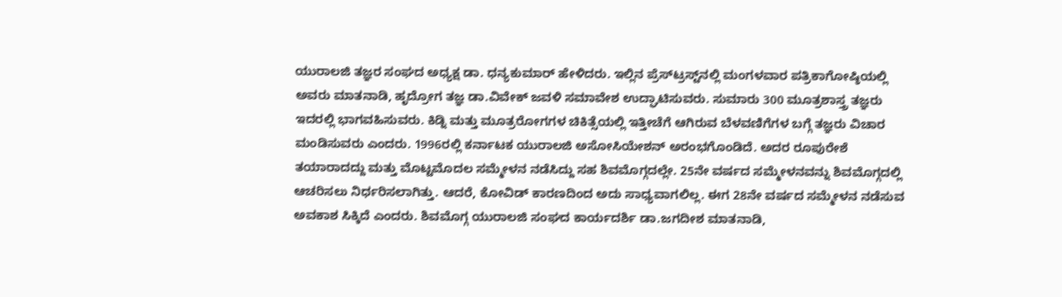ಯುರಾಲಜಿ ತಜ್ಞರ ಸಂಘದ ಅಧ್ಯಕ್ಷ ಡಾ. ಧನ್ಯಕುಮಾರ್ ಹೇಳಿದರು. ಇಲ್ಲಿನ ಪ್ರೆಸ್‌ಟ್ರಸ್ಟ್‌ನಲ್ಲಿ ಮಂಗಳವಾರ ಪತ್ರಿಕಾಗೋಷ್ಠಿಯಲ್ಲಿ ಅವರು ಮಾತನಾಡಿ, ಹೃದ್ರೋಗ ತಜ್ಞ ಡಾ.ವಿವೇಕ್ ಜವಳಿ ಸಮಾವೇಶ ಉದ್ಘಾಟಿಸುವರು. ಸುಮಾರು 300 ಮೂತ್ರಶಾಸ್ತ್ರ ತಜ್ಞರು ಇದರಲ್ಲಿ ಭಾಗವಹಿಸುವರು. ಕಿಡ್ನಿ ಮತ್ತು ಮೂತ್ರರೋಗಗಳ ಚಿಕಿತ್ಸೆಯಲ್ಲಿ ಇತ್ತೀಚೆಗೆ ಆಗಿರುವ ಬೆಳವಣಿಗೆಗಳ ಬಗ್ಗೆ ತಜ್ಞರು ವಿಚಾರ ಮಂಡಿಸುವರು ಎಂದರು. 1996ರಲ್ಲಿ ಕರ್ನಾಟಕ ಯುರಾಲಜಿ ಅಸೋಸಿಯೇಶನ್ ಅರಂಭಗೊಂಡಿದೆ. ಅದರ ರೂಪುರೇಶೆ ತಯಾರಾದದ್ದು ಮತ್ತು ಮೊಟ್ಟಮೊದಲ ಸಮ್ಮೇಳನ ನಡೆಸಿದ್ದು ಸಹ ಶಿವಮೊಗ್ಗದಲ್ಲೇ. 25ನೇ ವರ್ಷದ ಸಮ್ಮೇಳನವನ್ನು ಶಿವಮೊಗ್ಗದಲ್ಲಿ ಆಚರಿಸಲು ನಿರ್ಧರಿಸಲಾಗಿತ್ತು. ಆದರೆ, ಕೋವಿಡ್ ಕಾರಣದಿಂದ ಅದು ಸಾಧ್ಯವಾಗಲಿಲ್ಲ. ಈಗ 28ನೇ ವರ್ಷದ ಸಮ್ಮೇಳನ ನಡೆಸುವ ಅವಕಾಶ ಸಿಕ್ಕಿದೆ ಎಂದರು. ಶಿವಮೊಗ್ಗ ಯುರಾಲಜಿ ಸಂಘದ ಕಾರ್ಯದರ್ಶಿ ಡಾ.ಜಗದೀಶ ಮಾತನಾಡಿ,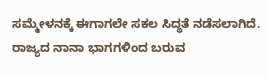ಸಮ್ಮೇಳನಕ್ಕೆ ಈಗಾಗಲೇ ಸಕಲ ಸಿದ್ಧತೆ ನಡೆಸಲಾಗಿದೆ. ರಾಜ್ಯದ ನಾನಾ ಭಾಗಗಳಿಂದ ಬರುವ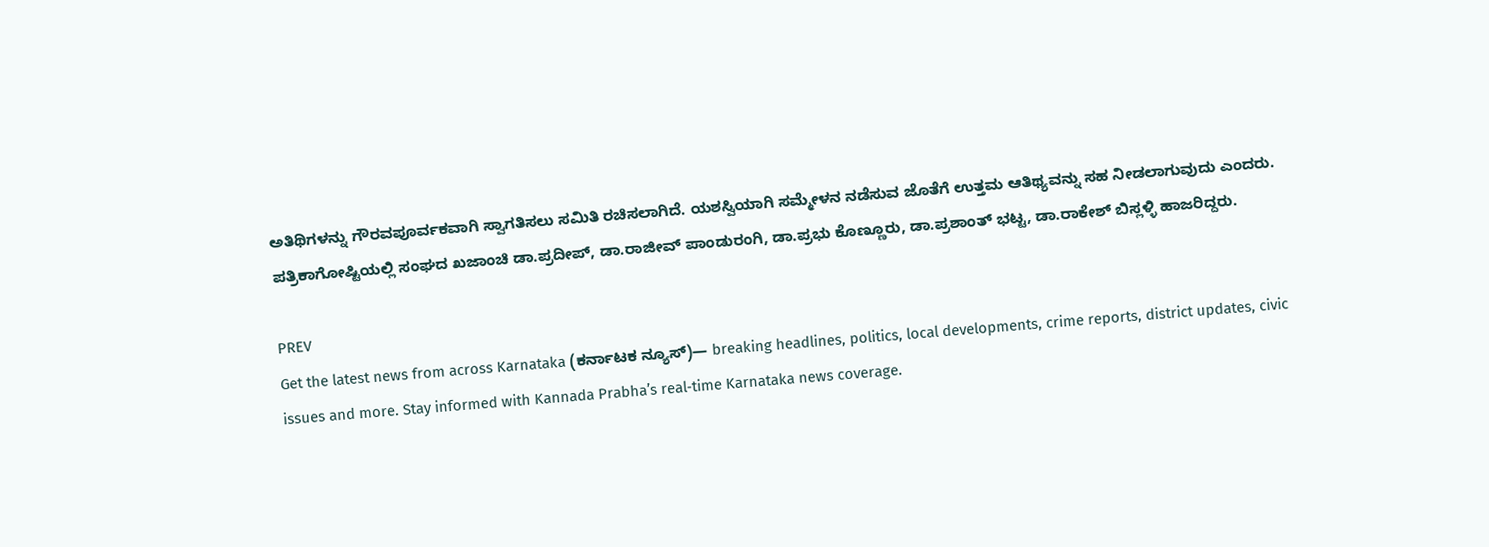ಅತಿಥಿಗಳನ್ನು ಗೌರವಪೂರ್ವಕವಾಗಿ ಸ್ವಾಗತಿಸಲು ಸಮಿತಿ ರಚಿಸಲಾಗಿದೆ. ಯಶಸ್ವಿಯಾಗಿ ಸಮ್ಮೇಳನ ನಡೆಸುವ ಜೊತೆಗೆ ಉತ್ತಮ ಆತಿಥ್ಯವನ್ನು ಸಹ ನೀಡಲಾಗುವುದು ಎಂದರು. ಪತ್ರಿಕಾಗೋಷ್ಟಿಯಲ್ಲಿ ಸಂಘದ ಖಜಾಂಚಿ ಡಾ.ಪ್ರದೀಪ್, ಡಾ.ರಾಜೀವ್ ಪಾಂಡುರಂಗಿ, ಡಾ.ಪ್ರಭು ಕೊಣ್ಣೂರು, ಡಾ.ಪ್ರಶಾಂತ್ ಭಟ್ಟ, ಡಾ.ರಾಕೇಶ್ ಬಿಸ್ಲಳ್ಳಿ ಹಾಜರಿದ್ದರು.

PREV
Get the latest news from across Karnataka (ಕರ್ನಾಟಕ ನ್ಯೂಸ್)— breaking headlines, politics, local developments, crime reports, district updates, civic issues and more. Stay informed with Kannada Prabha’s real‑time Karnataka news coverage.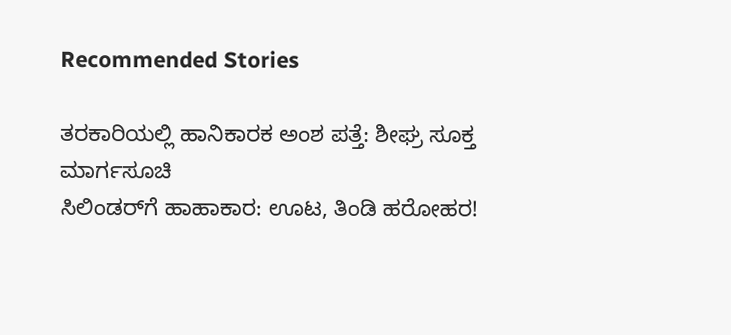Recommended Stories

ತರಕಾರಿಯಲ್ಲಿ ಹಾನಿಕಾರಕ ಅಂಶ ಪತ್ತೆ: ಶೀಘ್ರ ಸೂಕ್ತ ಮಾರ್ಗಸೂಚಿ
ಸಿಲಿಂಡರ್‌ಗೆ ಹಾಹಾಕಾರ: ಊಟ, ತಿಂಡಿ ಹರೋಹರ!